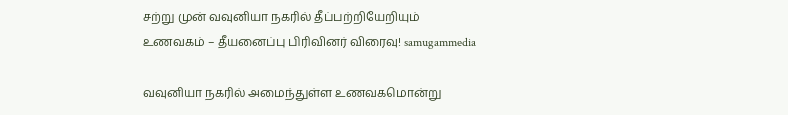சற்று முன் வவுனியா நகரில் தீப்பற்றியேறியும் உணவகம் – தீயனைப்பு பிரிவினர் விரைவு! samugammedia

வவுனியா நகரில் அமைந்துள்ள உணவகமொன்று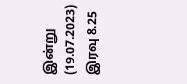இன்று (19.07.2023) இரவு 8.25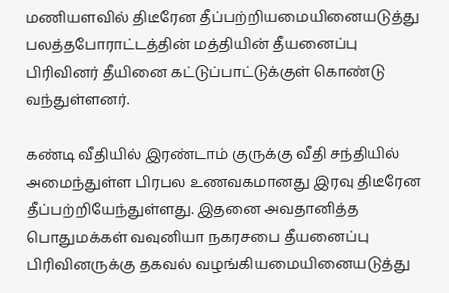மணியளவில் திடீரேன தீப்பற்றியமையினையடுத்து பலத்தபோராட்டத்தின் மத்தியின் தீயனைப்பு பிரிவினர் தீயினை கட்டுப்பாட்டுக்குள் கொண்டு வந்துள்ளனர்.

கண்டி வீதியில் இரண்டாம் குருக்கு வீதி சந்தியில் அமைந்துள்ள பிரபல உணவகமானது இரவு திடீரேன தீப்பற்றியேந்துள்ளது. இதனை அவதானித்த பொதுமக்கள் வவுனியா நகரசபை தீயனைப்பு பிரிவினருக்கு தகவல் வழங்கியமையினையடுத்து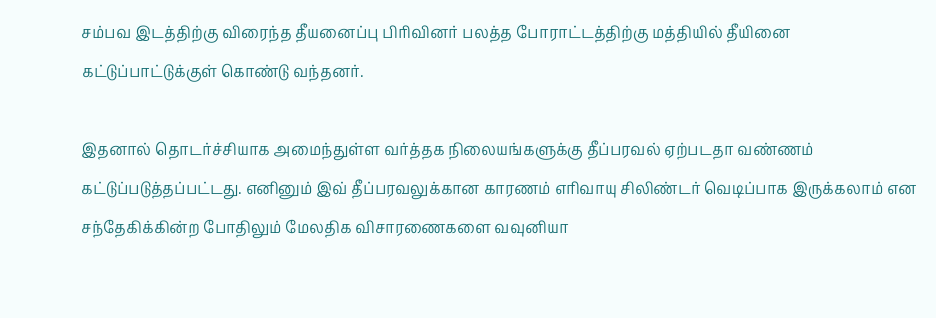சம்பவ இடத்திற்கு விரைந்த தீயனைப்பு பிரிவினர் பலத்த போராட்டத்திற்கு மத்தியில் தீயினை கட்டுப்பாட்டுக்குள் கொண்டு வந்தனர்.

இதனால் தொடர்ச்சியாக அமைந்துள்ள வர்த்தக நிலையங்களுக்கு தீப்பரவல் ஏற்படதா வண்ணம் கட்டுப்படுத்தப்பட்டது. எனினும் இவ் தீப்பரவலுக்கான காரணம் எரிவாயு சிலிண்டர் வெடிப்பாக இருக்கலாம் என சந்தேகிக்கின்ற போதிலும் மேலதிக விசாரணைகளை வவுனியா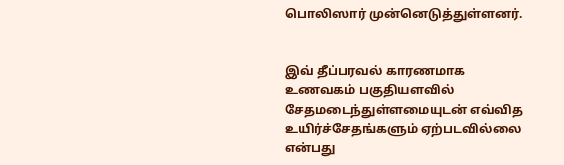பொலிஸார் முன்னெடுத்துள்ளனர்.


இவ் தீப்பரவல் காரணமாக உணவகம் பகுதியளவில் சேதமடைந்துள்ளமையுடன் எவ்வித உயிர்ச்சேதங்களும் ஏற்படவில்லை என்பது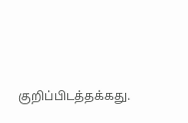குறிப்பிடத்தக்கது.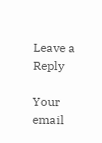Leave a Reply

Your email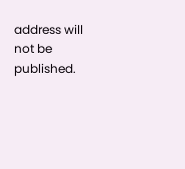address will not be published.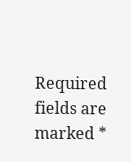Required fields are marked *